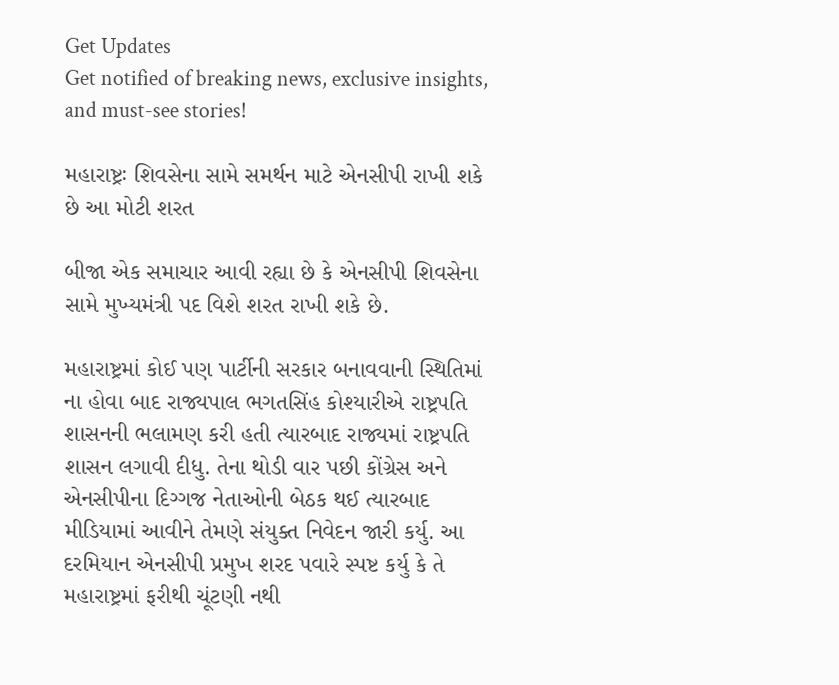Get Updates
Get notified of breaking news, exclusive insights, and must-see stories!

મહારાષ્ટ્રઃ શિવસેના સામે સમર્થન માટે એનસીપી રાખી શકે છે આ મોટી શરત

બીજા એક સમાચાર આવી રહ્યા છે કે એનસીપી શિવસેના સામે મુખ્યમંત્રી પદ વિશે શરત રાખી શકે છે.

મહારાષ્ટ્રમાં કોઈ પણ પાર્ટીની સરકાર બનાવવાની સ્થિતિમાં ના હોવા બાદ રાજ્યપાલ ભગતસિંહ કોશ્યારીએ રાષ્ટ્રપતિ શાસનની ભલામણ કરી હતી ત્યારબાદ રાજ્યમાં રાષ્ટ્રપતિ શાસન લગાવી દીધુ. તેના થોડી વાર પછી કોંગ્રેસ અને એનસીપીના દિગ્ગજ નેતાઓની બેઠક થઈ ત્યારબાદ મીડિયામાં આવીને તેમણે સંયુક્ત નિવેદન જારી કર્યુ. આ દરમિયાન એનસીપી પ્રમુખ શરદ પવારે સ્પષ્ટ કર્યુ કે તે મહારાષ્ટ્રમાં ફરીથી ચૂંટણી નથી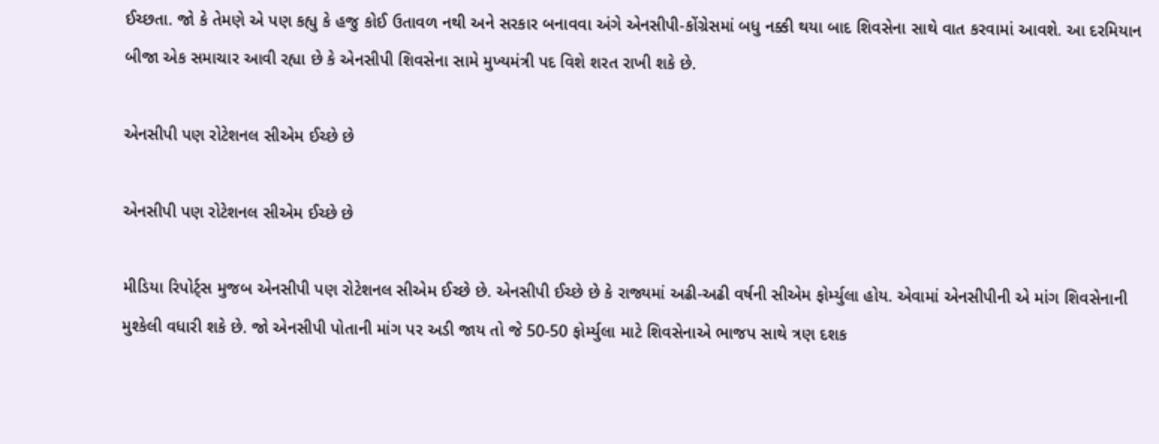ઈચ્છતા. જો કે તેમણે એ પણ કહ્યુ કે હજુ કોઈ ઉતાવળ નથી અને સરકાર બનાવવા અંગે એનસીપી-કોંગ્રેસમાં બધુ નક્કી થયા બાદ શિવસેના સાથે વાત કરવામાં આવશે. આ દરમિયાન બીજા એક સમાચાર આવી રહ્યા છે કે એનસીપી શિવસેના સામે મુખ્યમંત્રી પદ વિશે શરત રાખી શકે છે.

એનસીપી પણ રોટેશનલ સીએમ ઈચ્છે છે

એનસીપી પણ રોટેશનલ સીએમ ઈચ્છે છે

મીડિયા રિપોર્ટ્સ મુજબ એનસીપી પણ રોટેશનલ સીએમ ઈચ્છે છે. એનસીપી ઈચ્છે છે કે રાજ્યમાં અઢી-અઢી વર્ષની સીએમ ફોર્મ્યુલા હોય. એવામાં એનસીપીની એ માંગ શિવસેનાની મુશ્કેલી વધારી શકે છે. જો એનસીપી પોતાની માંગ પર અડી જાય તો જે 50-50 ફોર્મ્યુલા માટે શિવસેનાએ ભાજપ સાથે ત્રણ દશક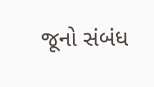જૂનો સંબંધ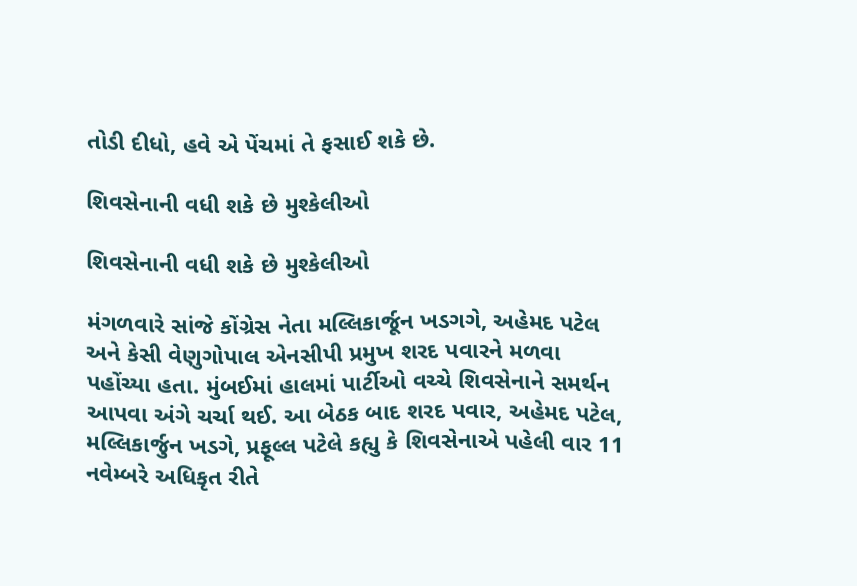તોડી દીધો, હવે એ પેંચમાં તે ફસાઈ શકે છે.

શિવસેનાની વધી શકે છે મુશ્કેલીઓ

શિવસેનાની વધી શકે છે મુશ્કેલીઓ

મંગળવારે સાંજે કોંગ્રેસ નેતા મલ્લિકાર્જૂન ખડગગે, અહેમદ પટેલ અને કેસી વેણુગોપાલ એનસીપી પ્રમુખ શરદ પવારને મળવા પહોંચ્યા હતા. મુંબઈમાં હાલમાં પાર્ટીઓ વચ્ચે શિવસેનાને સમર્થન આપવા અંગે ચર્ચા થઈ. આ બેઠક બાદ શરદ પવાર, અહેમદ પટેલ, મલ્લિકાર્જુન ખડગે, પ્રફૂલ્લ પટેલે કહ્યુ કે શિવસેનાએ પહેલી વાર 11 નવેમ્બરે અધિકૃત રીતે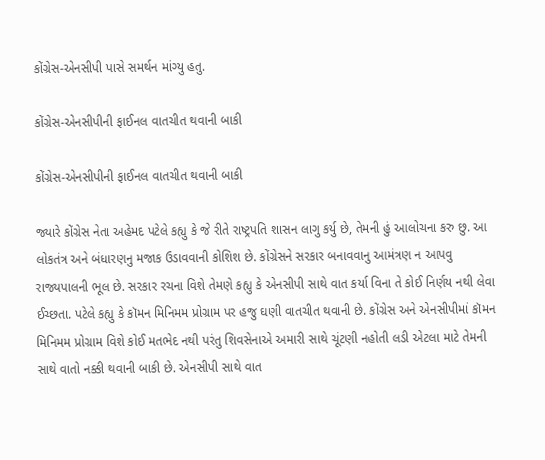કોંગ્રેસ-એનસીપી પાસે સમર્થન માંગ્યુ હતુ.

કોંગ્રેસ-એનસીપીની ફાઈનલ વાતચીત થવાની બાકી

કોંગ્રેસ-એનસીપીની ફાઈનલ વાતચીત થવાની બાકી

જ્યારે કોંગ્રેસ નેતા અહેમદ પટેલે કહ્યુ કે જે રીતે રાષ્ટ્રપતિ શાસન લાગુ કર્યુ છે, તેમની હું આલોચના કરુ છુ. આ લોકતંત્ર અને બંધારણનુ મજાક ઉડાવવાની કોશિશ છે. કોંગ્રેસને સરકાર બનાવવાનુ આમંત્રણ ન આપવુ રાજ્યપાલની ભૂલ છે. સરકાર રચના વિશે તેમણે કહ્યુ કે એનસીપી સાથે વાત કર્યા વિના તે કોઈ નિર્ણય નથી લેવા ઈચ્છતા. પટેલે કહ્યુ કે કૉમન મિનિમમ પ્રોગ્રામ પર હજુ ઘણી વાતચીત થવાની છે. કોંગ્રેસ અને એનસીપીમાં કૉમન મિનિમમ પ્રોગ્રામ વિશે કોઈ મતભેદ નથી પરંતુ શિવસેનાએ અમારી સાથે ચૂંટણી નહોતી લડી એટલા માટે તેમની સાથે વાતો નક્કી થવાની બાકી છે. એનસીપી સાથે વાત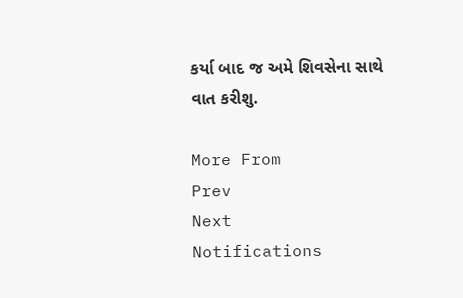કર્યા બાદ જ અમે શિવસેના સાથે વાત કરીશુ.

More From
Prev
Next
Notifications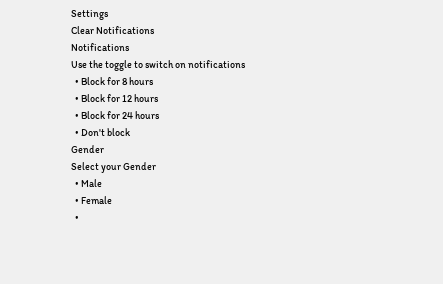Settings
Clear Notifications
Notifications
Use the toggle to switch on notifications
  • Block for 8 hours
  • Block for 12 hours
  • Block for 24 hours
  • Don't block
Gender
Select your Gender
  • Male
  • Female
  •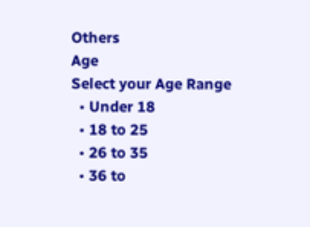Others
Age
Select your Age Range
  • Under 18
  • 18 to 25
  • 26 to 35
  • 36 to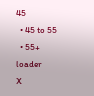45
  • 45 to 55
  • 55+
loader
X